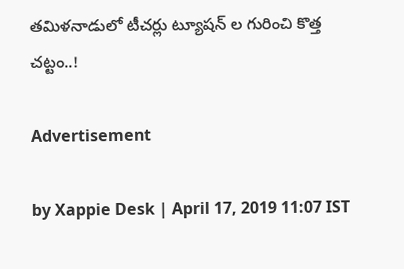తమిళనాడులో టీచర్లు ట్యూషన్ ల గురించి కొత్త చట్టం..!

Advertisement

by Xappie Desk | April 17, 2019 11:07 IST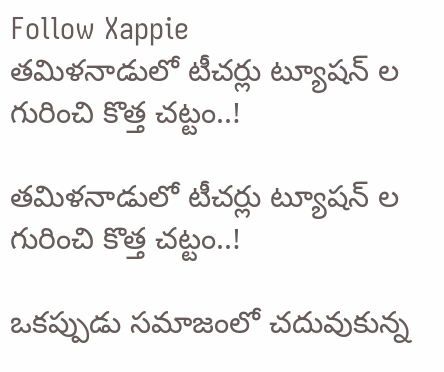Follow Xappie
తమిళనాడులో టీచర్లు ట్యూషన్ ల గురించి కొత్త చట్టం..!

తమిళనాడులో టీచర్లు ట్యూషన్ ల గురించి కొత్త చట్టం..!

ఒకప్పుడు సమాజంలో చదువుకున్న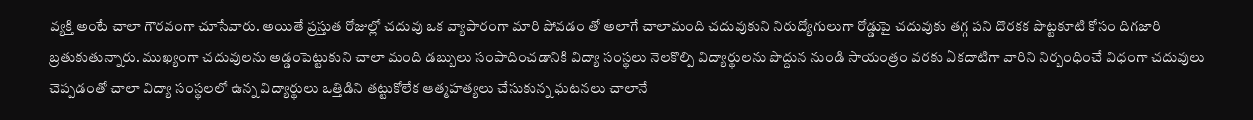వ్యక్తి అంటే చాలా గౌరవంగా చూసేవారు. అయితే ప్రస్తుత రోజుల్లో చదువు ఒక వ్యాపారంగా మారి పోవడం తో అలాగే చాలామంది చదువుకుని నిరుద్యోగులుగా రోడ్డుపై చదువుకు తగ్గ పని దొరకక పొట్టకూటి కోసం దిగజారి బ్రతుకుతున్నారు. ముఖ్యంగా చదువులను అడ్డంపెట్టుకుని చాలా మంది డబ్బులు సంపాదించడానికి విద్యా సంస్థలు నెలకొల్పి విద్యార్థులను పొద్దున నుండి సాయంత్రం వరకు ఏకదాటిగా వారిని నిర్బంధించే విధంగా చదువులు చెప్పడంతో చాలా విద్యా సంస్థలలో ఉన్న విద్యార్థులు ఒత్తిడిని తట్టుకోలేక ఆత్మహత్యలు చేసుకున్న ఘటనలు చాలానే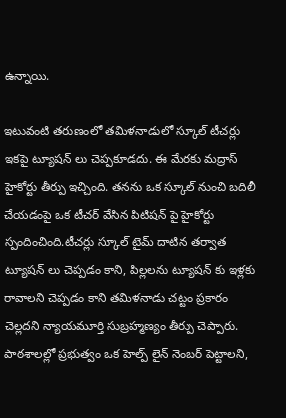ఉన్నాయి.

ఇటువంటి తరుణంలో తమిళనాడులో స్కూల్ టీచర్లు ఇకపై ట్యూషన్ లు చెప్పకూడదు. ఈ మేరకు మద్రాస్ హైకోర్టు తీర్పు ఇచ్చింది. తనను ఒక స్కూల్ నుంచి బదిలీ చేయడంపై ఒక టీచర్ వేసిన పిటిషన్ పై హైకోర్టు స్పందించింది.టీచర్లు స్కూల్ టైమ్ దాటిన తర్వాత ట్యూషన్ లు చెప్పడం కాని, పిల్లలను ట్యూషన్ కు ఇళ్లకు రావాలని చెప్పడం కాని తమిళనాడు చట్టం ప్రకారం చెల్లదని న్యాయమూర్తి సుబ్రహ్మణ్యం తీర్పు చెప్పారు. పాఠశాలల్లో ప్రభుత్వం ఒక హెల్ప్ లైన్ నెంబర్ పెట్టాలని,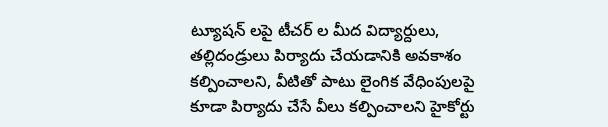ట్యూషన్ లపై టీచర్ ల మీద విద్యార్దులు, తల్లిదండ్రులు పిర్యాదు చేయడానికి అవకాశం కల్పించాలని, వీటితో పాటు లైంగిక వేధింపులపై కూడా పిర్యాదు చేసే వీలు కల్పించాలని హైకోర్టు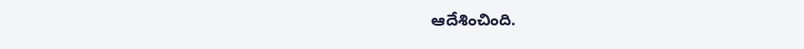ఆదేశించింది.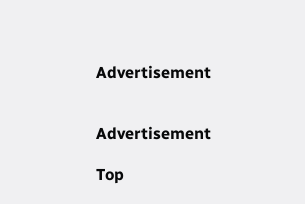Advertisement


Advertisement

Top